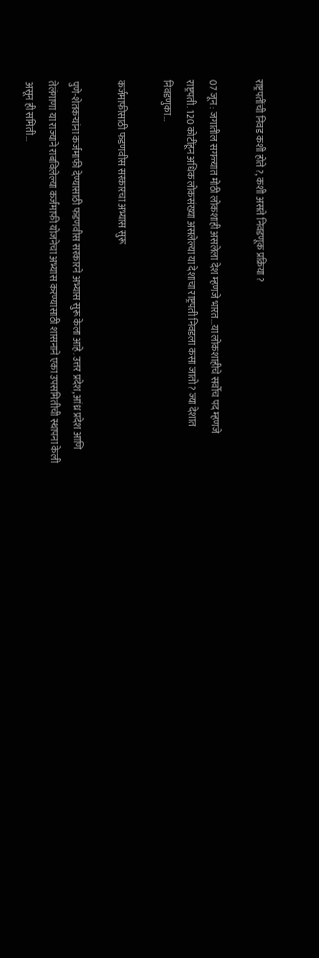राष्ट्रपतींची निवड कशी होते ?, कशी असते निवडणूक प्रक्रिया ?

07 जून : जगातील सगळ्यात मोठी लोकशाही असलेला देश म्हणजे भारत...या लोकशाहीचे सर्वोच पद म्हणजे राष्ट्रपती. 120 कोटींहून अधिक लोकसंख्या असलेल्या या देशाचा राष्ट्रपती निवडला कसा जातो? ज्या देशात निवडणुका…

कर्जमाफीसाठी फडणवीस सरकारचा अभ्यास सुरू

पुणे-शेतकऱ्यांना कर्जमाफी देण्यासाठी फडणवीस सरकारने अभ्यास सुरू केला आहे. उत्तर प्रदेश, आंध्र प्रदेश आणि तेलंगाणा या राज्याने राबविलेल्या कर्जमाफी योजनेचा अभ्यास करण्यासाठी शासनाने एका उपसमितीची स्थापना केली असून ही समिती…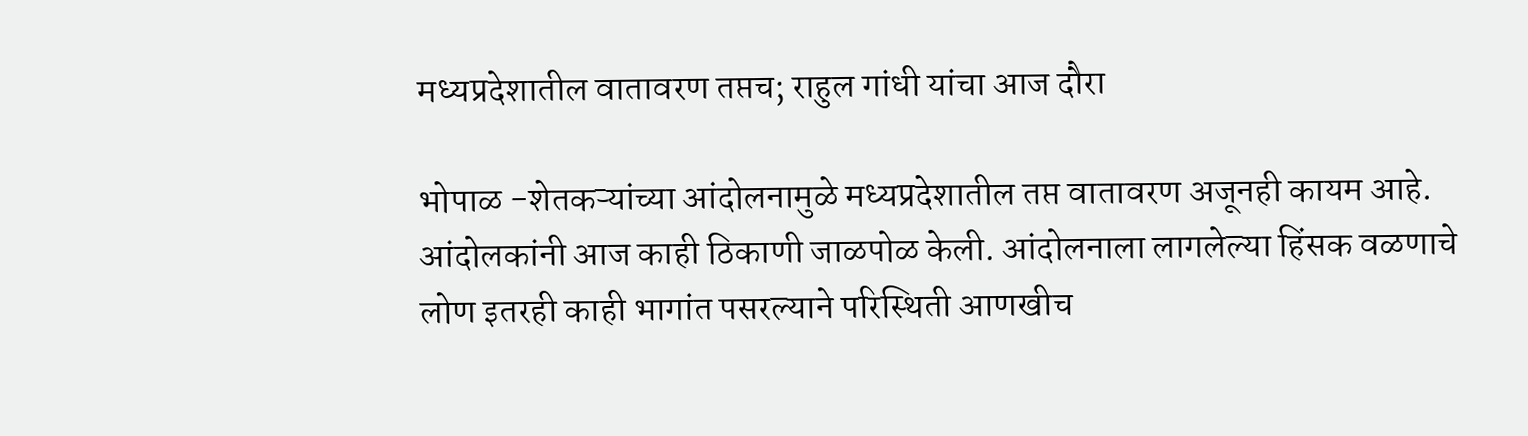मध्यप्रदेशातील वातावरण तप्तच; राहुल गांधी यांचा आज दौरा

भोपाळ -शेतकऱ्यांच्या आंदोलनामुळे मध्यप्रदेशातील तप्त वातावरण अजूनही कायम आहे. आंदोलकांनी आज काही ठिकाणी जाळपोळ केली. आंदोलनाला लागलेल्या हिंसक वळणाचे लोण इतरही काही भागांत पसरल्याने परिस्थिती आणखीच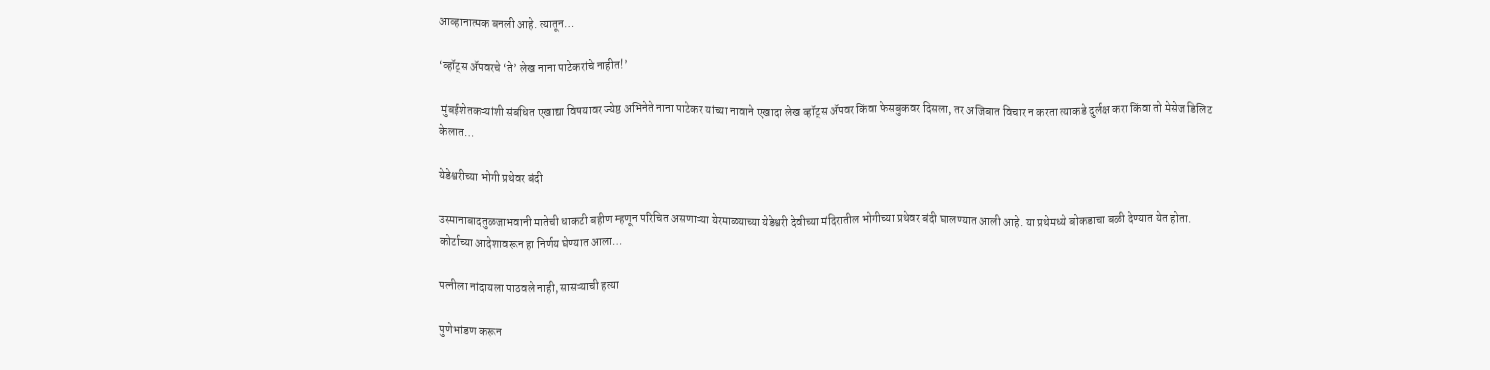आव्हानात्मक बनली आहे. त्यातून…

‘व्हॉट्स ॲपवरचे ‘ते’ लेख नाना पाटेकरांचे नाहीत!’

 मुंबईशेतकऱ्यांशी संबंधित एखाद्या विषयावर ज्येष्ठ अभिनेते नाना पाटेकर यांच्या नावाने एखादा लेख व्हॉट्स ॲपवर किंवा फेसबुकवर दिसला, तर अजिबात विचार न करता त्याकडे दुर्लक्ष करा किंवा तो मेसेज डिलिट केलात…

येडेश्वरीच्या भोगी प्रथेवर बंदी

उस्मानाबादतुळजाभवानी मातेची धाकटी बहीण म्हणून परिचित असणाऱ्या येरमाळ्याच्या येडेश्वरी देवीच्या मंदिरातील भोगीच्या प्रथेवर बंदी घालण्यात आली आहे. या प्रथेमध्ये बोकडाचा बळी देण्यात येत होता. कोर्टाच्या आदेशावरून हा निर्णय घेण्यात आला…

पत्नीला नांदायला पाठवले नाही, सासऱ्याची हत्या

पुणेभांडण करून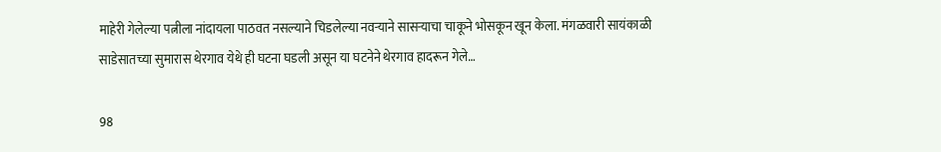माहेरी गेलेल्या पत्नीला नांदायला पाठवत नसल्याने चिडलेल्या नवऱ्याने सासऱ्याचा चाकूने भोसकून खून केला. मंगळवारी सायंकाळी साडेसातच्या सुमारास थेरगाव येथे ही घटना घडली असून या घटनेने थेरगाव हादरून गेले…

98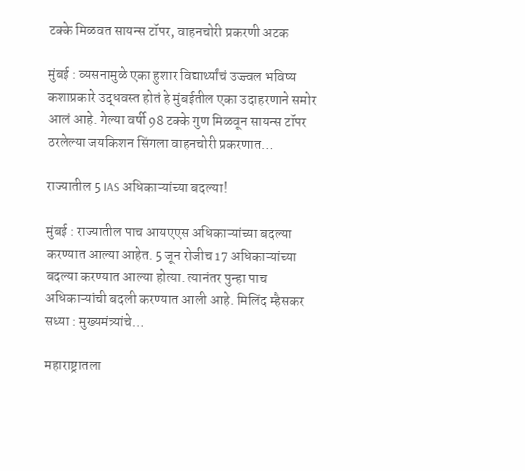टक्के मिळवत सायन्स टॉपर, वाहनचोरी प्रकरणी अटक

मुंबई : व्यसनामुळे एका हुशार विद्यार्थ्यांचं उज्ज्वल भविष्य कशाप्रकारे उद्धवस्त होतं हे मुंबईतील एका उदाहरणाने समोर आलं आहे. गेल्या वर्षी 98 टक्के गुण मिळवून सायन्स टॉपर ठरलेल्या जयकिशन सिंगला वाहनचोरी प्रकरणात…

राज्यातील 5 IAS अधिकाऱ्यांच्या बदल्या!

मुंबई : राज्यातील पाच आयएएस अधिकाऱ्यांच्या बदल्या करण्यात आल्या आहेत. 5 जून रोजीच 17 अधिकाऱ्यांच्या बदल्या करण्यात आल्या होत्या. त्यानंतर पुन्हा पाच अधिकाऱ्यांची बदली करण्यात आली आहे. मिलिंद म्हैसकर सध्या : मुख्यमंत्र्यांचे…

महाराष्ट्रातला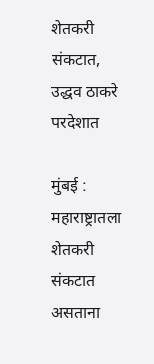शेतकरी संकटात, उद्धव ठाकरे परदेशात

मुंबई : महाराष्ट्रातला शेतकरी संकटात असताना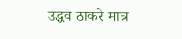उद्धव ठाकरे मात्र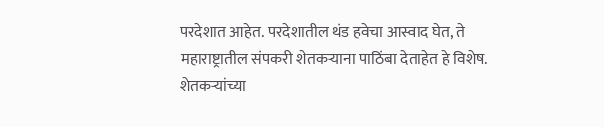परदेशात आहेत. परदेशातील थंड हवेचा आस्वाद घेत, ते महाराष्ट्रातील संपकरी शेतकऱ्याना पाठिंबा देताहेत हे विशेष. शेतकऱ्यांच्या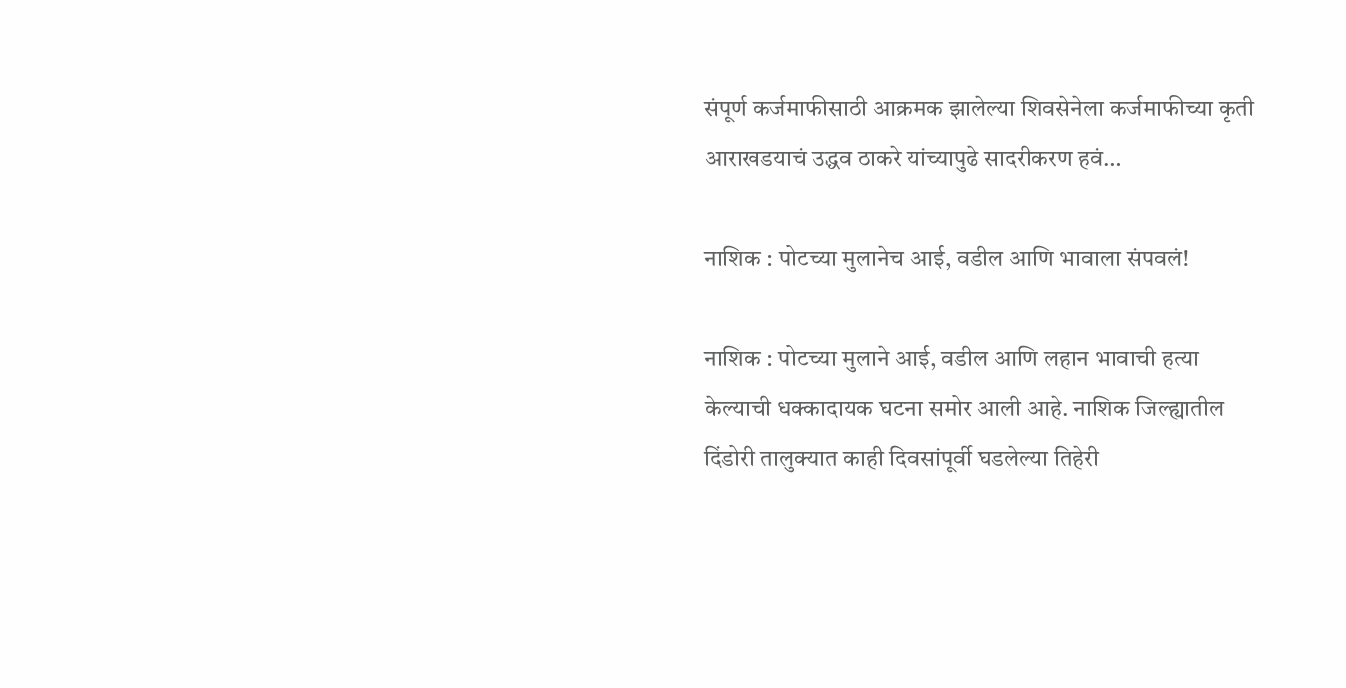संपूर्ण कर्जमाफीसाठी आक्रमक झालेल्या शिवसेनेला कर्जमाफीच्या कृती आराखडयाचं उद्धव ठाकरे यांच्यापुढे सादरीकरण हवं…

नाशिक : पोटच्या मुलानेच आई, वडील आणि भावाला संपवलं!

नाशिक : पोटच्या मुलाने आई, वडील आणि लहान भावाची हत्या केल्याची धक्कादायक घटना समोर आली आहे. नाशिक जिल्ह्यातील दिंडोरी तालुक्यात काही दिवसांपूर्वी घडलेल्या तिहेरी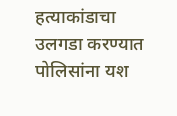हत्याकांडाचा उलगडा करण्यात पोलिसांना यश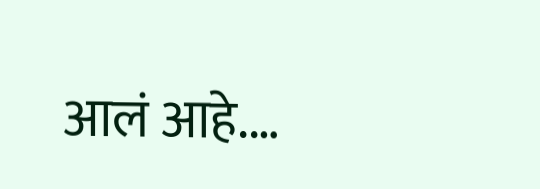आलं आहे.…